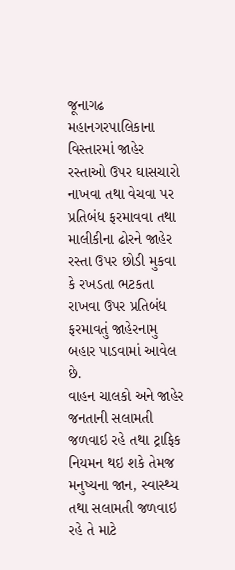જૂનાગઢ મહાનગરપાલિકાના વિસ્તારમાં જાહેર રસ્તાઓ ઉપર ઘાસચારો નાખવા તથા વેચવા પર પ્રતિબંધ ફરમાવવા તથા માલીકીના ઢોરને જાહેર રસ્તા ઉપર છોડી મુકવા કે રખડતા ભટકતા રાખવા ઉપર પ્રતિબંધ ફરમાવતું જાહેરનામુ બહાર પાડવામાં આવેલ છે.
વાહન ચાલકો અને જાહેર જનતાની સલામતી જળવાઇ રહે તથા ટ્રાફિક નિયમન થઇ શકે તેમજ મનુષ્યના જાન, સ્વાસ્થ્ય તથા સલામતી જળવાઇ રહે તે માટે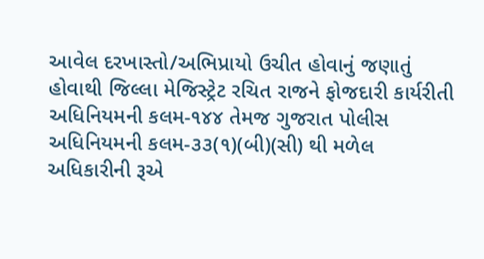આવેલ દરખાસ્તો/અભિપ્રાયો ઉચીત હોવાનું જણાતું હોવાથી જિલ્લા મેજિસ્ટ્રેટ રચિત રાજને ફોજદારી કાર્યરીતી અધિનિયમની કલમ-૧૪૪ તેમજ ગુજરાત પોલીસ અધિનિયમની કલમ-૩૩(૧)(બી)(સી) થી મળેલ અધિકારીની રૂએ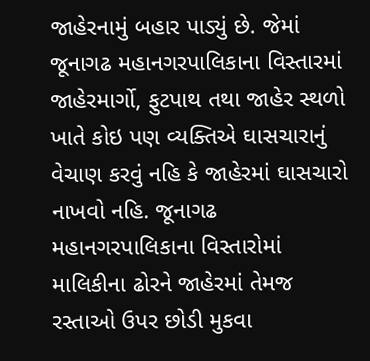જાહેરનામું બહાર પાડ્યું છે. જેમાં જૂનાગઢ મહાનગરપાલિકાના વિસ્તારમાં જાહેરમાર્ગો, ફુટપાથ તથા જાહેર સ્થળો ખાતે કોઇ પણ વ્યક્તિએ ઘાસચારાનું વેચાણ કરવું નહિ કે જાહેરમાં ઘાસચારો નાખવો નહિ. જૂનાગઢ મહાનગરપાલિકાના વિસ્તારોમાં માલિકીના ઢોરને જાહેરમાં તેમજ રસ્તાઓ ઉપર છોડી મુકવા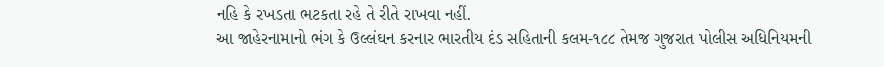નહિ કે રખડતા ભટકતા રહે તે રીતે રાખવા નહીં.
આ જાહેરનામાનો ભંગ કે ઉલ્લંઘન કરનાર ભારતીય દંડ સહિતાની કલમ-૧૮૮ તેમજ ગુજરાત પોલીસ અધિનિયમની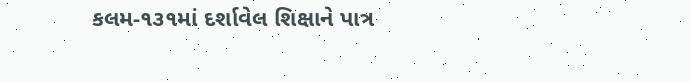કલમ-૧૩૧માં દર્શાવેલ શિક્ષાને પાત્ર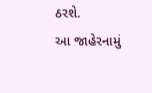ઠરશે.
આ જાહેરનામું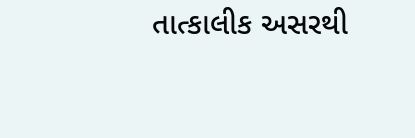તાત્કાલીક અસરથી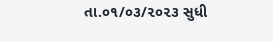તા.૦૧/૦૩/૨૦૨૩ સુધી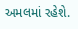અમલમાં રહેશે.